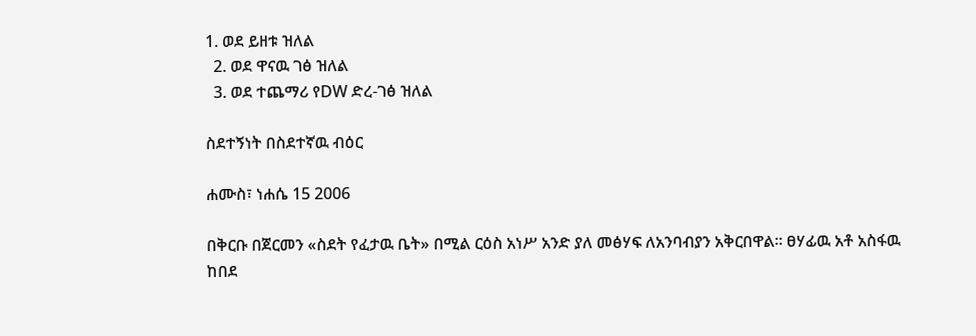1. ወደ ይዘቱ ዝለል
  2. ወደ ዋናዉ ገፅ ዝለል
  3. ወደ ተጨማሪ የDW ድረ-ገፅ ዝለል

ስደተኝነት በስደተኛዉ ብዕር

ሐሙስ፣ ነሐሴ 15 2006

በቅርቡ በጀርመን «ስደት የፈታዉ ቤት» በሚል ርዕስ አነሥ አንድ ያለ መፅሃፍ ለአንባብያን አቅርበዋል። ፀሃፊዉ አቶ አስፋዉ ከበደ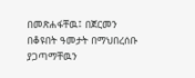በመጽሐፋቸዉ፤ በጀርመን በቆዩበት ዓመታት በማህበረሰቡ ያጋጣማቸዉን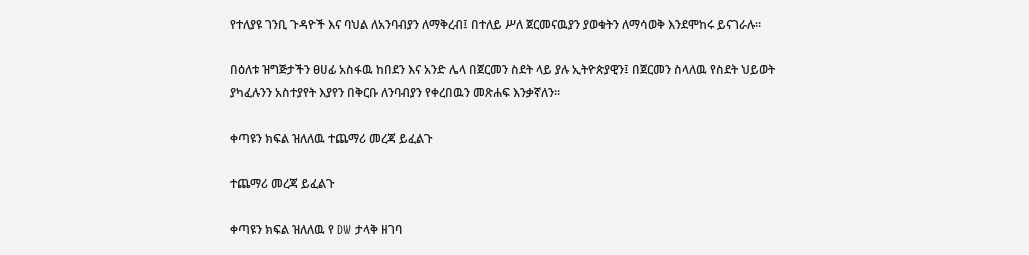የተለያዩ ገንቢ ጉዳዮች እና ባህል ለአንባብያን ለማቅረብ፤ በተለይ ሥለ ጀርመናዉያን ያወቁትን ለማሳወቅ እንደሞከሩ ይናገራሉ።

በዕለቱ ዝግጅታችን ፀሀፊ አስፋዉ ከበደን እና አንድ ሌላ በጀርመን ስደት ላይ ያሉ ኢትዮጵያዊን፤ በጀርመን ስላለዉ የስደት ህይወት ያካፈሉንን አስተያየት እያየን በቅርቡ ለንባብያን የቀረበዉን መጽሐፍ እንቃኛለን።

ቀጣዩን ክፍል ዝለለዉ ተጨማሪ መረጃ ይፈልጉ

ተጨማሪ መረጃ ይፈልጉ

ቀጣዩን ክፍል ዝለለዉ የ DW ታላቅ ዘገባ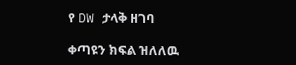የ DW ታላቅ ዘገባ

ቀጣዩን ክፍል ዝለለዉ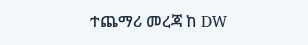ተጨማሪ መረጃ ከ DW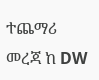ተጨማሪ መረጃ ከ DW